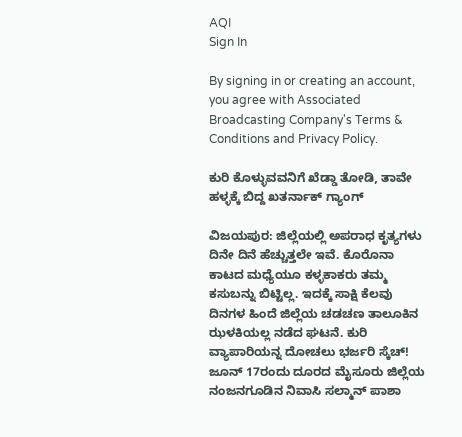AQI
Sign In

By signing in or creating an account, you agree with Associated Broadcasting Company's Terms & Conditions and Privacy Policy.

ಕುರಿ ಕೊಳ್ಳುವವನಿಗೆ ಖೆಡ್ಡಾ ತೋಡಿ, ತಾವೇ ಹಳ್ಳಕ್ಕೆ ಬಿದ್ದ ಖತರ್ನಾಕ್ ಗ್ಯಾಂಗ್

ವಿಜಯಪುರ: ಜಿಲ್ಲೆಯಲ್ಲಿ ಅಪರಾಧ ಕೃತ್ಯಗಳು ದಿನೇ ದಿನೆ ಹೆಚ್ಚುತ್ತಲೇ ಇವೆ. ಕೊರೊನಾ ಕಾಟದ ಮಧ್ಯೆಯೂ ಕಳ್ಳಕಾಕರು ತಮ್ಮ ಕಸುಬನ್ನು ಬಿಟ್ಟಿಲ್ಲ. ಇದಕ್ಕೆ ಸಾಕ್ಷಿ ಕೆಲವು ದಿನಗಳ ಹಿಂದೆ ಜಿಲ್ಲೆಯ ಚಡಚಣ ತಾಲೂಕಿನ ಝಳಕಿಯಲ್ಲ ನಡೆದ ಘಟನೆ. ಕುರಿ ವ್ಯಾಪಾರಿಯನ್ನ ದೋಚಲು ಭರ್ಜರಿ ಸ್ಕೆಚ್! ಜೂನ್ 17ರಂದು ದೂರದ ಮೈಸೂರು ಜಿಲ್ಲೆಯ ನಂಜನಗೂಡಿನ ನಿವಾಸಿ ಸಲ್ಮಾನ್ ಪಾಶಾ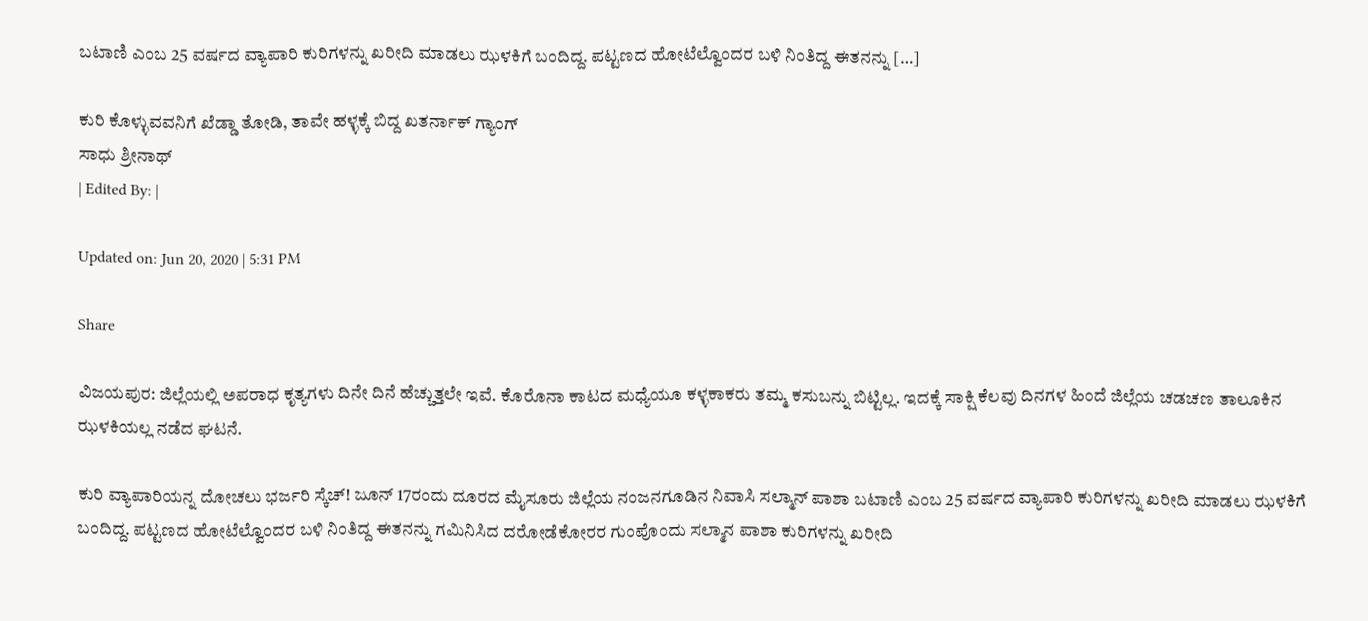ಬಟಾಣಿ ಎಂಬ 25 ವರ್ಷದ ವ್ಯಾಪಾರಿ ಕುರಿಗಳನ್ನು ಖರೀದಿ ಮಾಡಲು ಝಳಕಿಗೆ ಬಂದಿದ್ದ. ಪಟ್ಟಣದ ಹೋಟೆಲ್ವೊಂದರ ಬಳಿ ನಿಂತಿದ್ದ ಈತನನ್ನು […]

ಕುರಿ ಕೊಳ್ಳುವವನಿಗೆ ಖೆಡ್ಡಾ ತೋಡಿ, ತಾವೇ ಹಳ್ಳಕ್ಕೆ ಬಿದ್ದ ಖತರ್ನಾಕ್ ಗ್ಯಾಂಗ್
ಸಾಧು ಶ್ರೀನಾಥ್
| Edited By: |

Updated on: Jun 20, 2020 | 5:31 PM

Share

ವಿಜಯಪುರ: ಜಿಲ್ಲೆಯಲ್ಲಿ ಅಪರಾಧ ಕೃತ್ಯಗಳು ದಿನೇ ದಿನೆ ಹೆಚ್ಚುತ್ತಲೇ ಇವೆ. ಕೊರೊನಾ ಕಾಟದ ಮಧ್ಯೆಯೂ ಕಳ್ಳಕಾಕರು ತಮ್ಮ ಕಸುಬನ್ನು ಬಿಟ್ಟಿಲ್ಲ. ಇದಕ್ಕೆ ಸಾಕ್ಷಿ ಕೆಲವು ದಿನಗಳ ಹಿಂದೆ ಜಿಲ್ಲೆಯ ಚಡಚಣ ತಾಲೂಕಿನ ಝಳಕಿಯಲ್ಲ ನಡೆದ ಘಟನೆ.

ಕುರಿ ವ್ಯಾಪಾರಿಯನ್ನ ದೋಚಲು ಭರ್ಜರಿ ಸ್ಕೆಚ್! ಜೂನ್ 17ರಂದು ದೂರದ ಮೈಸೂರು ಜಿಲ್ಲೆಯ ನಂಜನಗೂಡಿನ ನಿವಾಸಿ ಸಲ್ಮಾನ್ ಪಾಶಾ ಬಟಾಣಿ ಎಂಬ 25 ವರ್ಷದ ವ್ಯಾಪಾರಿ ಕುರಿಗಳನ್ನು ಖರೀದಿ ಮಾಡಲು ಝಳಕಿಗೆ ಬಂದಿದ್ದ. ಪಟ್ಟಣದ ಹೋಟೆಲ್ವೊಂದರ ಬಳಿ ನಿಂತಿದ್ದ ಈತನನ್ನು ಗಮಿನಿಸಿದ ದರೋಡೆಕೋರರ ಗುಂಪೊಂದು ಸಲ್ಮಾನ ಪಾಶಾ ಕುರಿಗಳನ್ನು ಖರೀದಿ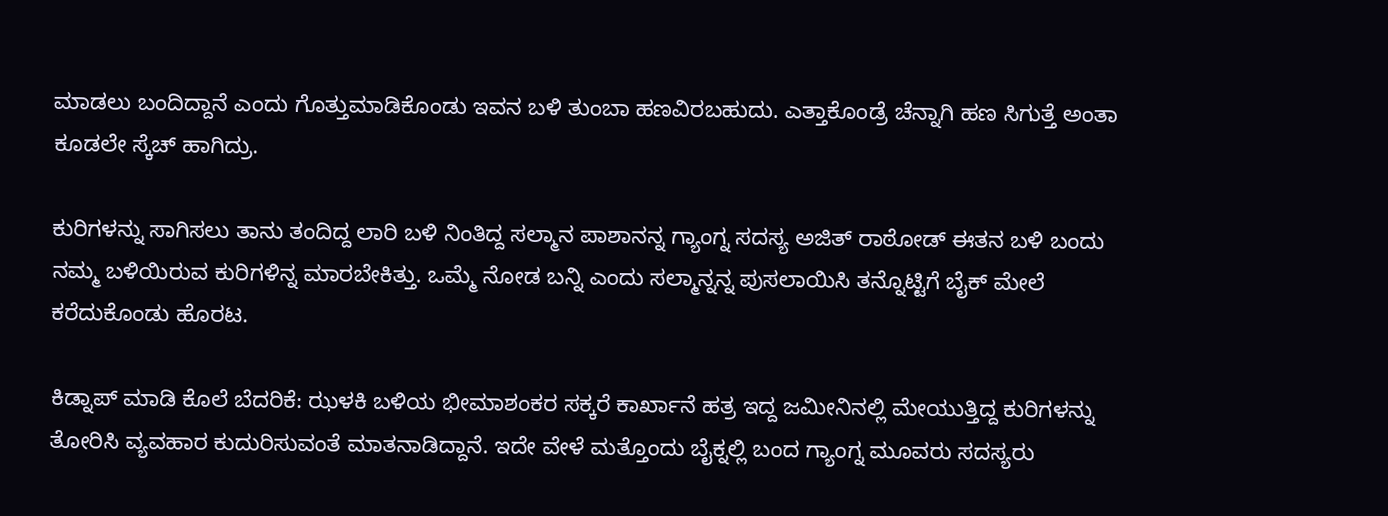ಮಾಡಲು ಬಂದಿದ್ದಾನೆ ಎಂದು ಗೊತ್ತುಮಾಡಿಕೊಂಡು ಇವನ ಬಳಿ ತುಂಬಾ ಹಣವಿರಬಹುದು. ಎತ್ತಾಕೊಂಡ್ರೆ ಚೆನ್ನಾಗಿ ಹಣ ಸಿಗುತ್ತೆ ಅಂತಾ ಕೂಡಲೇ ಸ್ಕೆಚ್ ಹಾಗಿದ್ರು.

ಕುರಿಗಳನ್ನು ಸಾಗಿಸಲು ತಾನು ತಂದಿದ್ದ ಲಾರಿ ಬಳಿ ನಿಂತಿದ್ದ ಸಲ್ಮಾನ ಪಾಶಾನನ್ನ ಗ್ಯಾಂಗ್ನ ಸದಸ್ಯ ಅಜಿತ್ ರಾಠೋಡ್ ಈತನ ಬಳಿ ಬಂದು ನಮ್ಮ ಬಳಿಯಿರುವ ಕುರಿಗಳಿನ್ನ ಮಾರಬೇಕಿತ್ತು. ಒಮ್ಮೆ ನೋಡ ಬನ್ನಿ ಎಂದು ಸಲ್ಮಾನ್ನನ್ನ ಪುಸಲಾಯಿಸಿ ತನ್ನೊಟ್ಟಿಗೆ ಬೈಕ್ ಮೇಲೆ ಕರೆದುಕೊಂಡು ಹೊರಟ.

ಕಿಡ್ನಾಪ್ ಮಾಡಿ ಕೊಲೆ ಬೆದರಿಕೆ: ಝಳಕಿ ಬಳಿಯ ಭೀಮಾಶಂಕರ ಸಕ್ಕರೆ ಕಾರ್ಖಾನೆ ಹತ್ರ ಇದ್ದ ಜಮೀನಿನಲ್ಲಿ ಮೇಯುತ್ತಿದ್ದ ಕುರಿಗಳನ್ನು ತೋರಿಸಿ ವ್ಯವಹಾರ ಕುದುರಿಸುವಂತೆ ಮಾತನಾಡಿದ್ದಾನೆ. ಇದೇ ವೇಳೆ ಮತ್ತೊಂದು ಬೈಕ್ನಲ್ಲಿ ಬಂದ ಗ್ಯಾಂಗ್ನ ಮೂವರು ಸದಸ್ಯರು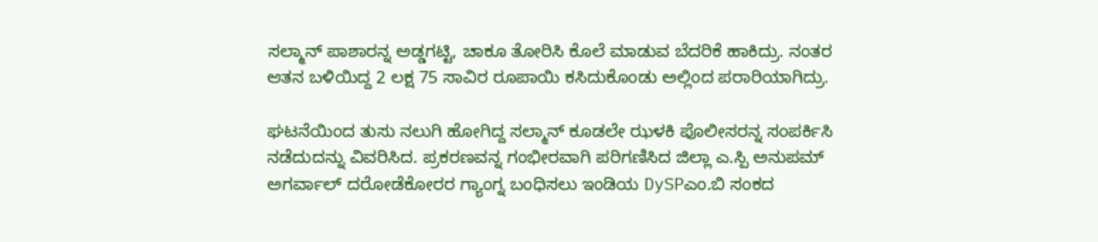ಸಲ್ಮಾನ್ ಪಾಶಾರನ್ನ ಅಡ್ಡಗಟ್ಟಿ, ಚಾಕೂ ತೋರಿಸಿ ಕೊಲೆ ಮಾಡುವ ಬೆದರಿಕೆ ಹಾಕಿದ್ರು. ನಂತರ ಆತನ ಬಳಿಯಿದ್ದ 2 ಲಕ್ಷ 75 ಸಾವಿರ ರೂಪಾಯಿ ಕಸಿದುಕೊಂಡು ಅಲ್ಲಿಂದ ಪರಾರಿಯಾಗಿದ್ರು.

ಘಟನೆಯಿಂದ ತುಸು ನಲುಗಿ ಹೋಗಿದ್ದ ಸಲ್ಮಾನ್ ಕೂಡಲೇ ಝಳಕಿ ಪೊಲೀಸರನ್ನ ಸಂಪರ್ಕಿಸಿ ನಡೆದುದನ್ನು ವಿವರಿಸಿದ. ಪ್ರಕರಣವನ್ನ ಗಂಭೀರವಾಗಿ ಪರಿಗಣಿಸಿದ ಜಿಲ್ಲಾ ಎ.ಸ್ಪಿ ಅನುಪಮ್ ಅಗರ್ವಾಲ್ ದರೋಡೆಕೋರರ ಗ್ಯಾಂಗ್ನ ಬಂಧಿಸಲು ಇಂಡಿಯ DySPಎಂ.ಬಿ ಸಂಕದ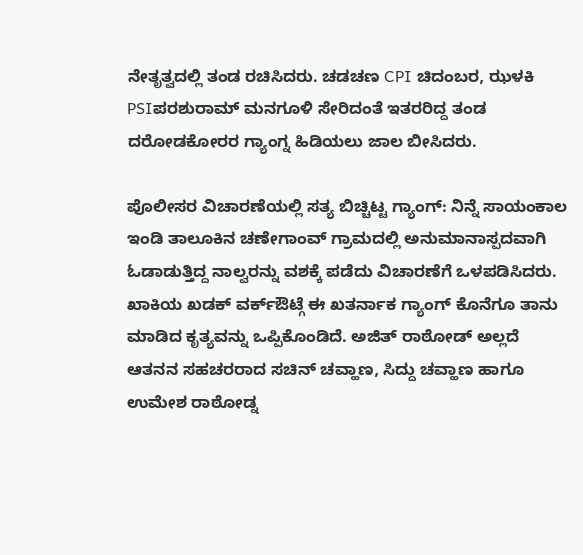ನೇತೃತ್ವದಲ್ಲಿ ತಂಡ ರಚಿಸಿದರು. ಚಡಚಣ CPI ಚಿದಂಬರ, ಝಳಕಿ PSIಪರಶುರಾಮ್ ಮನಗೂಳಿ ಸೇರಿದಂತೆ ಇತರರಿದ್ದ ತಂಡ ದರೋಡಕೋರರ ಗ್ಯಾಂಗ್ನ ಹಿಡಿಯಲು ಜಾಲ ಬೀಸಿದರು.

ಪೊಲೀಸರ ವಿಚಾರಣೆಯಲ್ಲಿ ಸತ್ಯ ಬಿಚ್ಚಿಟ್ಟ ಗ್ಯಾಂಗ್: ನಿನ್ನೆ ಸಾಯಂಕಾಲ ಇಂಡಿ ತಾಲೂಕಿನ ಚಣೇಗಾಂವ್ ಗ್ರಾಮದಲ್ಲಿ ಅನುಮಾನಾಸ್ಪದವಾಗಿ ಓಡಾಡುತ್ತಿದ್ದ ನಾಲ್ವರನ್ನು ವಶಕ್ಕೆ ಪಡೆದು ವಿಚಾರಣೆಗೆ ಒಳಪಡಿಸಿದರು. ಖಾಕಿಯ ಖಡಕ್ ವರ್ಕ್ಔಟ್ಗೆ ಈ ಖತರ್ನಾಕ ಗ್ಯಾಂಗ್ ಕೊನೆಗೂ ತಾನು ಮಾಡಿದ ಕೃತ್ಯವನ್ನು ಒಪ್ಪಿಕೊಂಡಿದೆ. ಅಜಿತ್ ರಾಠೋಡ್ ಅಲ್ಲದೆ ಆತನನ ಸಹಚರರಾದ ಸಚಿನ್ ಚವ್ಹಾಣ, ಸಿದ್ದು ಚವ್ಹಾಣ ಹಾಗೂ ಉಮೇಶ ರಾಠೋಡ್ನ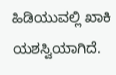ಹಿಡಿಯುವಲ್ಲಿ ಖಾಕಿ ಯಶಸ್ವಿಯಾಗಿದೆ.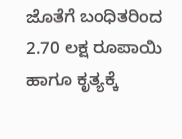ಜೊತೆಗೆ ಬಂಧಿತರಿಂದ 2.70 ಲಕ್ಷ ರೂಪಾಯಿ ಹಾಗೂ ಕೃತ್ಯಕ್ಕೆ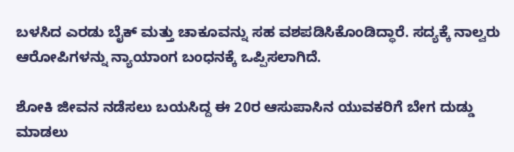ಬಳಸಿದ ಎರಡು ಬೈಕ್ ಮತ್ತು ಚಾಕೂವನ್ನು ಸಹ ವಶಪಡಿಸಿಕೊಂಡಿದ್ಧಾರೆ. ಸದ್ಯಕ್ಕೆ ನಾಲ್ವರು ಆರೋಪಿಗಳನ್ನು ನ್ಯಾಯಾಂಗ ಬಂಧನಕ್ಕೆ ಒಪ್ಪಿಸಲಾಗಿದೆ.

ಶೋಕಿ ಜೀವನ ನಡೆಸಲು ಬಯಸಿದ್ದ ಈ 20ರ ಆಸುಪಾಸಿನ ಯುವಕರಿಗೆ ಬೇಗ ದುಡ್ಡು ಮಾಡಲು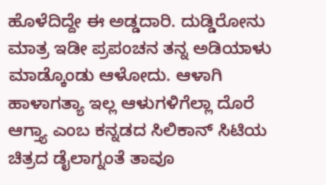ಹೊಳೆದಿದ್ದೇ ಈ ಅಡ್ಡದಾರಿ. ದುಡ್ಡಿರೋನು ಮಾತ್ರ ಇಡೀ ಪ್ರಪಂಚನ ತನ್ನ ಅಡಿಯಾಳು ಮಾಡ್ಕೊಂಡು ಆಳೋದು. ಆಳಾಗಿ ಹಾಳಾಗತ್ಯಾ ಇಲ್ಲ ಆಳುಗಳಿಗೆಲ್ಲಾ ದೊರೆ ಆಗ್ತ್ಯಾ ಎಂಬ ಕನ್ನಡದ ಸಿಲಿಕಾನ್ ಸಿಟಿಯ ಚಿತ್ರದ ಡೈಲಾಗ್ನಂತೆ ತಾವೂ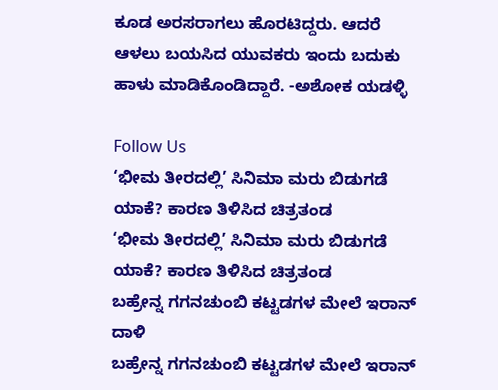ಕೂಡ ಅರಸರಾಗಲು ಹೊರಟಿದ್ದರು. ಆದರೆ ಆಳಲು ಬಯಸಿದ ಯುವಕರು ಇಂದು ಬದುಕು ಹಾಳು ಮಾಡಿಕೊಂಡಿದ್ದಾರೆ. -ಅಶೋಕ ಯಡಳ್ಳಿ

Follow Us
‘ಭೀಮ ತೀರದಲ್ಲಿ’ ಸಿನಿಮಾ ಮರು ಬಿಡುಗಡೆ ಯಾಕೆ? ಕಾರಣ ತಿಳಿಸಿದ ಚಿತ್ರತಂಡ
‘ಭೀಮ ತೀರದಲ್ಲಿ’ ಸಿನಿಮಾ ಮರು ಬಿಡುಗಡೆ ಯಾಕೆ? ಕಾರಣ ತಿಳಿಸಿದ ಚಿತ್ರತಂಡ
ಬಹ್ರೇನ್ನ ಗಗನಚುಂಬಿ ಕಟ್ಟಡಗಳ ಮೇಲೆ ಇರಾನ್ ದಾಳಿ
ಬಹ್ರೇನ್ನ ಗಗನಚುಂಬಿ ಕಟ್ಟಡಗಳ ಮೇಲೆ ಇರಾನ್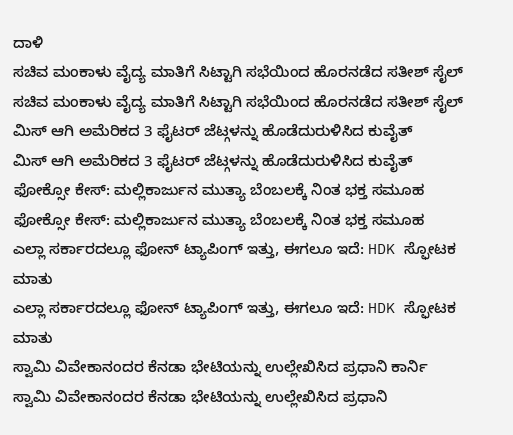ದಾಳಿ
ಸಚಿವ ಮಂಕಾಳು ವೈದ್ಯ ಮಾತಿಗೆ ಸಿಟ್ಟಾಗಿ ಸಭೆಯಿಂದ ಹೊರನಡೆದ ಸತೀಶ್ ಸೈಲ್
ಸಚಿವ ಮಂಕಾಳು ವೈದ್ಯ ಮಾತಿಗೆ ಸಿಟ್ಟಾಗಿ ಸಭೆಯಿಂದ ಹೊರನಡೆದ ಸತೀಶ್ ಸೈಲ್
ಮಿಸ್ ಆಗಿ ಅಮೆರಿಕದ 3 ಫೈಟರ್ ಜೆಟ್ಗಳನ್ನು ಹೊಡೆದುರುಳಿಸಿದ ಕುವೈತ್
ಮಿಸ್ ಆಗಿ ಅಮೆರಿಕದ 3 ಫೈಟರ್ ಜೆಟ್ಗಳನ್ನು ಹೊಡೆದುರುಳಿಸಿದ ಕುವೈತ್
ಫೋಕ್ಸೋ ಕೇಸ್: ಮಲ್ಲಿಕಾರ್ಜುನ ಮುತ್ಯಾ ಬೆಂಬಲಕ್ಕೆ ನಿಂತ ಭಕ್ತ ಸಮೂಹ
ಫೋಕ್ಸೋ ಕೇಸ್: ಮಲ್ಲಿಕಾರ್ಜುನ ಮುತ್ಯಾ ಬೆಂಬಲಕ್ಕೆ ನಿಂತ ಭಕ್ತ ಸಮೂಹ
ಎಲ್ಲಾ ಸರ್ಕಾರದಲ್ಲೂ ಫೋನ್ ಟ್ಯಾಪಿಂಗ್ ಇತ್ತು, ಈಗಲೂ ಇದೆ: HDK ಸ್ಫೋಟಕ ಮಾತು
ಎಲ್ಲಾ ಸರ್ಕಾರದಲ್ಲೂ ಫೋನ್ ಟ್ಯಾಪಿಂಗ್ ಇತ್ತು, ಈಗಲೂ ಇದೆ: HDK ಸ್ಫೋಟಕ ಮಾತು
ಸ್ವಾಮಿ ವಿವೇಕಾನಂದರ ಕೆನಡಾ ಭೇಟಿಯನ್ನು ಉಲ್ಲೇಖಿಸಿದ ಪ್ರಧಾನಿ ಕಾರ್ನಿ
ಸ್ವಾಮಿ ವಿವೇಕಾನಂದರ ಕೆನಡಾ ಭೇಟಿಯನ್ನು ಉಲ್ಲೇಖಿಸಿದ ಪ್ರಧಾನಿ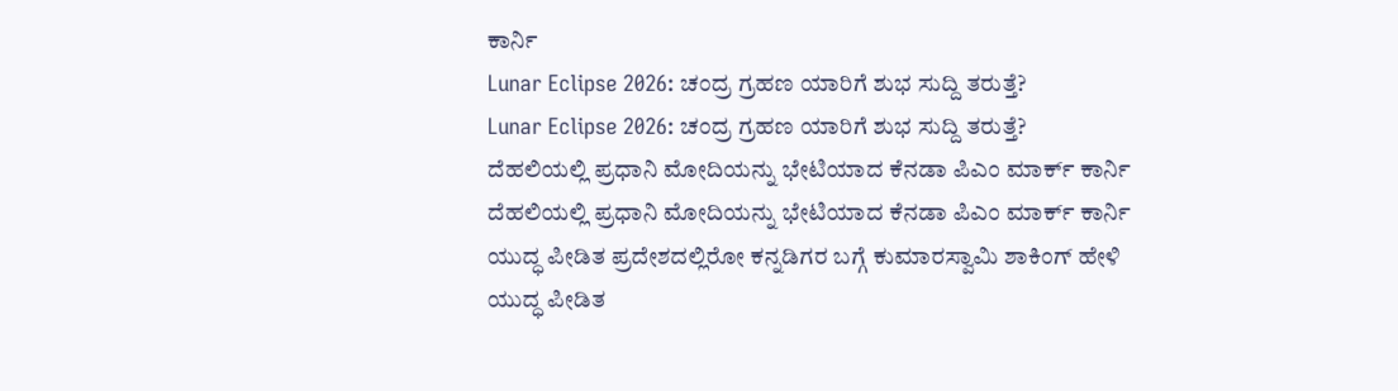ಕಾರ್ನಿ
Lunar Eclipse 2026: ಚಂದ್ರ ಗ್ರಹಣ ಯಾರಿಗೆ ಶುಭ ಸುದ್ದಿ ತರುತ್ತೆ?
Lunar Eclipse 2026: ಚಂದ್ರ ಗ್ರಹಣ ಯಾರಿಗೆ ಶುಭ ಸುದ್ದಿ ತರುತ್ತೆ?
ದೆಹಲಿಯಲ್ಲಿ ಪ್ರಧಾನಿ ಮೋದಿಯನ್ನು ಭೇಟಿಯಾದ ಕೆನಡಾ ಪಿಎಂ ಮಾರ್ಕ್ ಕಾರ್ನಿ
ದೆಹಲಿಯಲ್ಲಿ ಪ್ರಧಾನಿ ಮೋದಿಯನ್ನು ಭೇಟಿಯಾದ ಕೆನಡಾ ಪಿಎಂ ಮಾರ್ಕ್ ಕಾರ್ನಿ
ಯುದ್ಧ ಪೀಡಿತ ಪ್ರದೇಶದಲ್ಲಿರೋ ಕನ್ನಡಿಗರ ಬಗ್ಗೆ ಕುಮಾರಸ್ವಾಮಿ ಶಾಕಿಂಗ್ ಹೇಳಿ
ಯುದ್ಧ ಪೀಡಿತ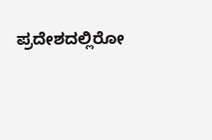ಪ್ರದೇಶದಲ್ಲಿರೋ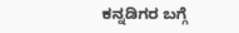ಕನ್ನಡಿಗರ ಬಗ್ಗೆ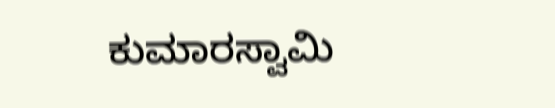ಕುಮಾರಸ್ವಾಮಿ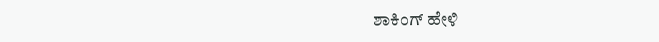ಶಾಕಿಂಗ್ ಹೇಳಿ